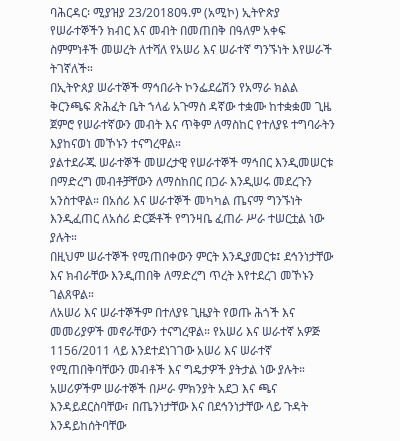ባሕርዳር፡ ሚያዝያ 23/2018ዐዓ.ም (አሚኮ) ኢትዮጵያ የሠራተኞችን ክብር እና መብት በመጠበቅ በዓለም አቀፍ ስምምነቶች መሠረት ለተሻለ የአሠሪ እና ሠራተኛ ግንኙነት እየሠራች ትገኛለች።
በኢትዮጰያ ሠራተኞች ማኅበራት ኮንፌደሬሽን የአማራ ክልል ቅርንጫፍ ጽሕፈት ቤት ኀላፊ አጉማስ ዳኛው ተቋሙ ከተቋቋመ ጊዜ ጀምሮ የሠራተኛውን መብት እና ጥቅም ለማስከር የተለያዩ ተግባራትን እያከናወነ መኾኑን ተናግረዋል።
ያልተደራጁ ሠራተኞች መሠረታዊ የሠራተኞች ማኅበር እንዲመሠርቱ በማድረግ መብቶቻቸውን ለማስከበር በጋራ እንዲሠሩ መደረጉን አንስተዋል። በአሰሪ እና ሠራተኞች መካካል ጤናማ ግንኙነት እንዲፈጠር ለአሰሪ ድርጅቶች የግንዛቤ ፈጠራ ሥራ ተሠርቷል ነው ያሉት።
በዚህም ሠራተኞች የሚጠበቀውን ምርት እንዲያመርቱ፤ ደኅንነታቸው እና ክብራቸው እንዲጠበቅ ለማድረግ ጥረት እየተደረገ መኾኑን ገልጸዋል።
ለአሠሪ እና ሠራተኞችም በተለያዩ ጊዜያት የወጡ ሕጎች እና መመሪያዎች መኖራቸውን ተናግረዋል። የአሠሪ እና ሠራተኛ አዎጅ 1156/2011 ላይ እንደተደነገገው አሠሪ እና ሠራተኛ የሚጠበቅባቸውን መብቶች እና ግዴታዎች ያትታል ነው ያሉት።
አሠሪዎችም ሠራተኞች በሥራ ምክንያት አደጋ እና ጫና እንዳይደርስባቸው፣ በጤንነታቸው እና በደኅንነታቸው ላይ ጉዳት እንዳይከሰትባቸው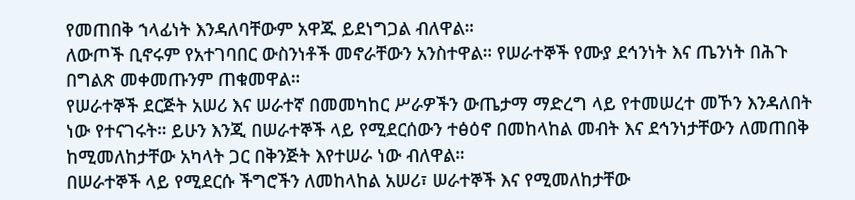የመጠበቅ ኀላፊነት እንዳለባቸውም አዋጁ ይደነግጋል ብለዋል።
ለውጦች ቢኖሩም የአተገባበር ውስንነቶች መኖራቸውን አንስተዋል። የሠራተኞች የሙያ ደኅንነት እና ጤንነት በሕጉ በግልጽ መቀመጡንም ጠቁመዋል።
የሠራተኞች ደርጅት አሠሪ እና ሠራተኛ በመመካከር ሥራዎችን ውጤታማ ማድረግ ላይ የተመሠረተ መኾን እንዳለበት ነው የተናገሩት። ይሁን እንጂ በሠራተኞች ላይ የሚደርሰውን ተፅዕኖ በመከላከል መብት እና ደኅንነታቸውን ለመጠበቅ ከሚመለከታቸው አካላት ጋር በቅንጅት እየተሠራ ነው ብለዋል።
በሠራተኞች ላይ የሚደርሱ ችግሮችን ለመከላከል አሠሪ፣ ሠራተኞች እና የሚመለከታቸው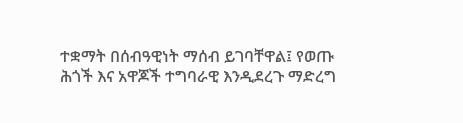ተቋማት በሰብዓዊነት ማሰብ ይገባቸዋል፤ የወጡ ሕጎች እና አዋጆች ተግባራዊ እንዲደረጉ ማድረግ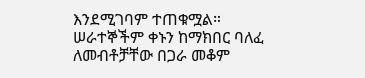እንደሚገባም ተጠቁሟል።
ሠራተኞችም ቀኑን ከማክበር ባለፈ ለመብቶቻቸው በጋራ መቆም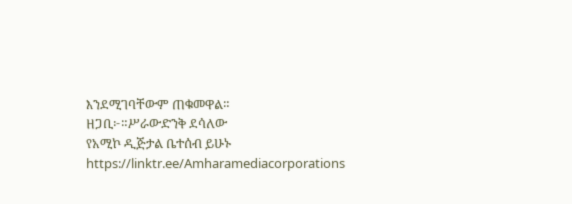እንደሚገባቸውም ጠቁመዋል።
ዘጋቢ፦።ሥራውድንቅ ደሳለው
የአሚኮ ዲጅታል ቤተሰብ ይሁኑ
https://linktr.ee/Amharamediacorporations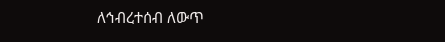ለኅብረተሰብ ለውጥ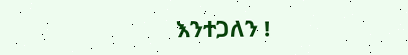እንተጋለን !